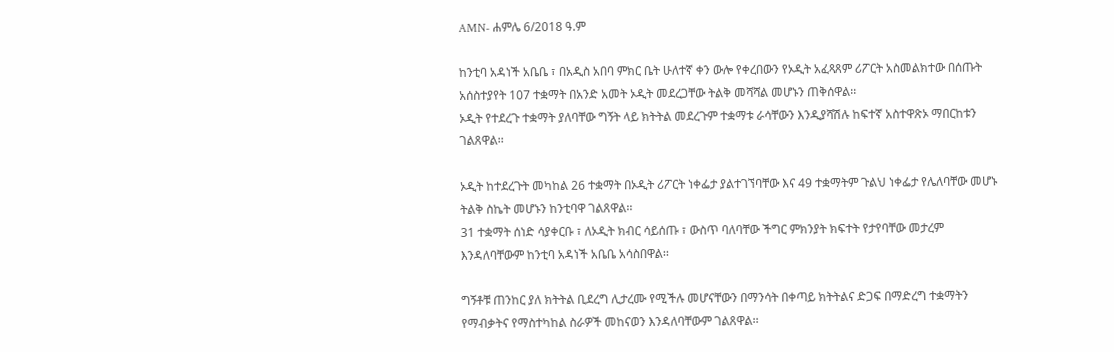AMN- ሐምሌ 6/2018 ዓ.ም

ከንቲባ አዳነች አቤቤ ፣ በአዲስ አበባ ምክር ቤት ሁለተኛ ቀን ውሎ የቀረበውን የኦዲት አፈጻጸም ሪፖርት አስመልክተው በሰጡት አሰስተያየት 107 ተቋማት በአንድ አመት ኦዲት መደረጋቸው ትልቅ መሻሻል መሆኑን ጠቅሰዋል፡፡
ኦዲት የተደረጉ ተቋማት ያለባቸው ግኝት ላይ ክትትል መደረጉም ተቋማቱ ራሳቸውን እንዲያሻሽሉ ከፍተኛ አስተዋጽኦ ማበርከቱን ገልጸዋል፡፡

ኦዲት ከተደረጉት መካከል 26 ተቋማት በኦዲት ሪፖርት ነቀፌታ ያልተገኘባቸው እና 49 ተቋማትም ጉልህ ነቀፌታ የሌለባቸው መሆኑ ትልቅ ስኬት መሆኑን ከንቲባዋ ገልጸዋል፡፡
31 ተቋማት ሰነድ ሳያቀርቡ ፣ ለኦዲት ክብር ሳይሰጡ ፣ ውስጥ ባለባቸው ችግር ምክንያት ክፍተት የታየባቸው መታረም እንዳለባቸውም ከንቲባ አዳነች አቤቤ አሳስበዋል፡፡

ግኝቶቹ ጠንከር ያለ ክትትል ቢደረግ ሊታረሙ የሚችሉ መሆናቸውን በማንሳት በቀጣይ ክትትልና ድጋፍ በማድረግ ተቋማትን የማብቃትና የማስተካከል ስራዎች መከናወን እንዳለባቸውም ገልጸዋል፡፡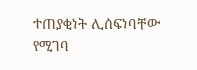ተጠያቂነት ሊሰፍነባቸው የሚገባ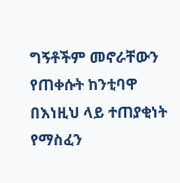ግኝቶችም መኖራቸውን የጠቀሱት ከንቲባዋ በእነዚህ ላይ ተጠያቂነት የማስፈን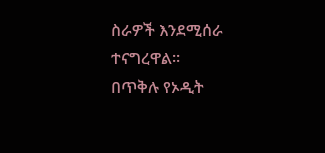ስራዎች እንደሚሰራ ተናግረዋል፡፡
በጥቅሉ የኦዲት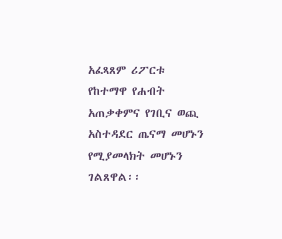አፈጻጸም ሪፖርቱ የከተማዋ የሐብት አጠቃቀምና የገቢና ወጪ አስተዳደር ጤናማ መሆኑን የሚያመላክት መሆኑን ገልጸዋል፡፡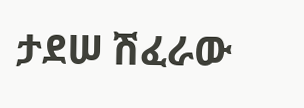ታደሠ ሽፈራው